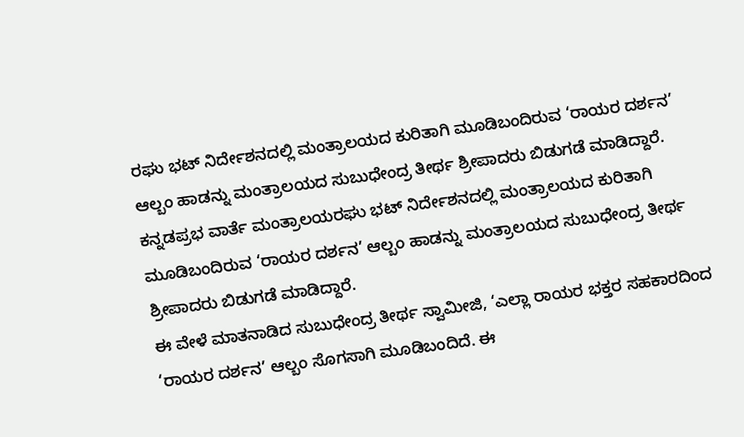ರಘು ಭಟ್ ನಿರ್ದೇಶನದಲ್ಲಿ ಮಂತ್ರಾಲಯದ ಕುರಿತಾಗಿ ಮೂಡಿಬಂದಿರುವ ‘ರಾಯರ ದರ್ಶನ’ ಆಲ್ಬಂ ಹಾಡನ್ನು ಮಂತ್ರಾಲಯದ ಸುಬುಧೇಂದ್ರ ತೀರ್ಥ ಶ್ರೀಪಾದರು ಬಿಡುಗಡೆ ಮಾಡಿದ್ದಾರೆ.
ಕನ್ನಡಪ್ರಭ ವಾರ್ತೆ ಮಂತ್ರಾಲಯರಘು ಭಟ್ ನಿರ್ದೇಶನದಲ್ಲಿ ಮಂತ್ರಾಲಯದ ಕುರಿತಾಗಿ ಮೂಡಿಬಂದಿರುವ ‘ರಾಯರ ದರ್ಶನ’ ಆಲ್ಬಂ ಹಾಡನ್ನು ಮಂತ್ರಾಲಯದ ಸುಬುಧೇಂದ್ರ ತೀರ್ಥ ಶ್ರೀಪಾದರು ಬಿಡುಗಡೆ ಮಾಡಿದ್ದಾರೆ.
ಈ ವೇಳೆ ಮಾತನಾಡಿದ ಸುಬುಧೇಂದ್ರ ತೀರ್ಥ ಸ್ವಾಮೀಜಿ, ‘ಎಲ್ಲಾ ರಾಯರ ಭಕ್ತರ ಸಹಕಾರದಿಂದ ‘ರಾಯರ ದರ್ಶನ’ ಆಲ್ಬಂ ಸೊಗಸಾಗಿ ಮೂಡಿಬಂದಿದೆ. ಈ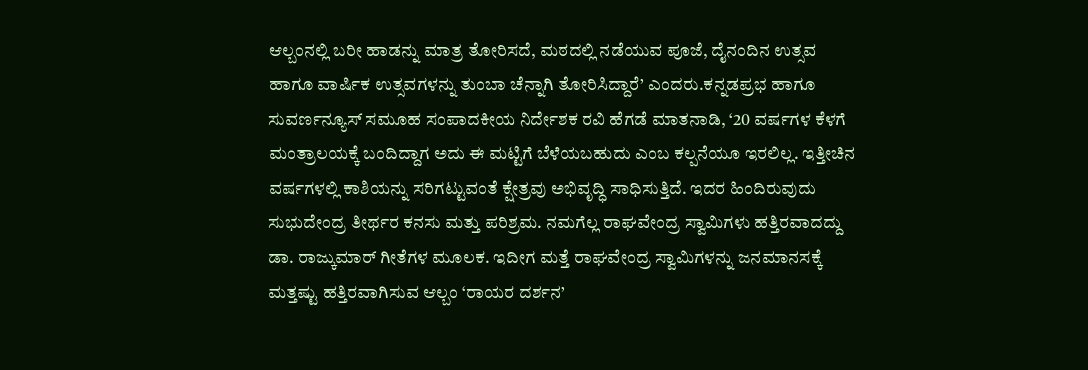ಆಲ್ಬಂನಲ್ಲಿ ಬರೀ ಹಾಡನ್ನು ಮಾತ್ರ ತೋರಿಸದೆ, ಮಠದಲ್ಲಿ ನಡೆಯುವ ಪೂಜೆ, ದೈನಂದಿನ ಉತ್ಸವ ಹಾಗೂ ವಾರ್ಷಿಕ ಉತ್ಸವಗಳನ್ನು ತುಂಬಾ ಚೆನ್ನಾಗಿ ತೋರಿಸಿದ್ದಾರೆ’ ಎಂದರು.ಕನ್ನಡಪ್ರಭ ಹಾಗೂ ಸುವರ್ಣನ್ಯೂಸ್ ಸಮೂಹ ಸಂಪಾದಕೀಯ ನಿರ್ದೇಶಕ ರವಿ ಹೆಗಡೆ ಮಾತನಾಡಿ, ‘20 ವರ್ಷಗಳ ಕೆಳಗೆ ಮಂತ್ರಾಲಯಕ್ಕೆ ಬಂದಿದ್ದಾಗ ಅದು ಈ ಮಟ್ಟಿಗೆ ಬೆಳೆಯಬಹುದು ಎಂಬ ಕಲ್ಪನೆಯೂ ಇರಲಿಲ್ಲ. ಇತ್ತೀಚಿನ ವರ್ಷಗಳಲ್ಲಿ ಕಾಶಿಯನ್ನು ಸರಿಗಟ್ಟುವಂತೆ ಕ್ಷೇತ್ರವು ಅಭಿವೃದ್ಧಿ ಸಾಧಿಸುತ್ತಿದೆ. ಇದರ ಹಿಂದಿರುವುದು ಸುಭುದೇಂದ್ರ ತೀರ್ಥರ ಕನಸು ಮತ್ತು ಪರಿಶ್ರಮ. ನಮಗೆಲ್ಲ ರಾಘವೇಂದ್ರ ಸ್ವಾಮಿಗಳು ಹತ್ತಿರವಾದದ್ದು ಡಾ. ರಾಜ್ಕುಮಾರ್ ಗೀತೆಗಳ ಮೂಲಕ. ಇದೀಗ ಮತ್ತೆ ರಾಘವೇಂದ್ರ ಸ್ವಾಮಿಗಳನ್ನು ಜನಮಾನಸಕ್ಕೆ ಮತ್ತಷ್ಟು ಹತ್ತಿರವಾಗಿಸುವ ಆಲ್ಬಂ ‘ರಾಯರ ದರ್ಶನ’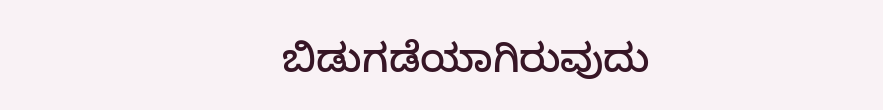ಬಿಡುಗಡೆಯಾಗಿರುವುದು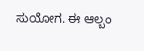ಸುಯೋಗ. ಈ ಆಲ್ಬಂ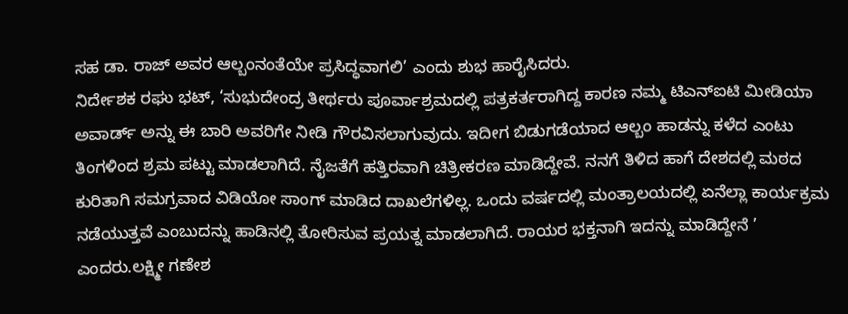ಸಹ ಡಾ. ರಾಜ್ ಅವರ ಆಲ್ಬಂನಂತೆಯೇ ಪ್ರಸಿದ್ಧವಾಗಲಿ’ ಎಂದು ಶುಭ ಹಾರೈಸಿದರು.
ನಿರ್ದೇಶಕ ರಘು ಭಟ್, ‘ಸುಭುದೇಂದ್ರ ತೀರ್ಥರು ಪೂರ್ವಾಶ್ರಮದಲ್ಲಿ ಪತ್ರಕರ್ತರಾಗಿದ್ದ ಕಾರಣ ನಮ್ಮ ಟಿಎನ್ಐಟಿ ಮೀಡಿಯಾ ಅವಾರ್ಡ್ ಅನ್ನು ಈ ಬಾರಿ ಅವರಿಗೇ ನೀಡಿ ಗೌರವಿಸಲಾಗುವುದು. ಇದೀಗ ಬಿಡುಗಡೆಯಾದ ಆಲ್ಬಂ ಹಾಡನ್ನು ಕಳೆದ ಎಂಟು ತಿಂಗಳಿಂದ ಶ್ರಮ ಪಟ್ಟು ಮಾಡಲಾಗಿದೆ. ನೈಜತೆಗೆ ಹತ್ತಿರವಾಗಿ ಚಿತ್ರೀಕರಣ ಮಾಡಿದ್ದೇವೆ. ನನಗೆ ತಿಳಿದ ಹಾಗೆ ದೇಶದಲ್ಲಿ ಮಠದ ಕುರಿತಾಗಿ ಸಮಗ್ರವಾದ ವಿಡಿಯೋ ಸಾಂಗ್ ಮಾಡಿದ ದಾಖಲೆಗಳಿಲ್ಲ. ಒಂದು ವರ್ಷದಲ್ಲಿ ಮಂತ್ರಾಲಯದಲ್ಲಿ ಏನೆಲ್ಲಾ ಕಾರ್ಯಕ್ರಮ ನಡೆಯುತ್ತವೆ ಎಂಬುದನ್ನು ಹಾಡಿನಲ್ಲಿ ತೋರಿಸುವ ಪ್ರಯತ್ನ ಮಾಡಲಾಗಿದೆ. ರಾಯರ ಭಕ್ತನಾಗಿ ಇದನ್ನು ಮಾಡಿದ್ದೇನೆ ’ ಎಂದರು.ಲಕ್ಷ್ಮೀ ಗಣೇಶ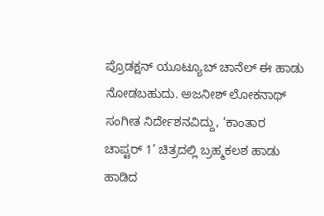ಪ್ರೊಡಕ್ಷನ್ ಯೂಟ್ಯೂಬ್ ಚಾನೆಲ್ ಈ ಹಾಡು ನೋಡಬಹುದು. ಅಜನೀಶ್ ಲೋಕನಾಥ್ ಸಂಗೀತ ನಿರ್ದೇಶನವಿದ್ದು, ‘ಕಾಂತಾರ ಚಾಪ್ಟರ್ 1’ ಚಿತ್ರದಲ್ಲಿ ಬ್ರಹ್ಮಕಲಶ ಹಾಡು ಹಾಡಿದ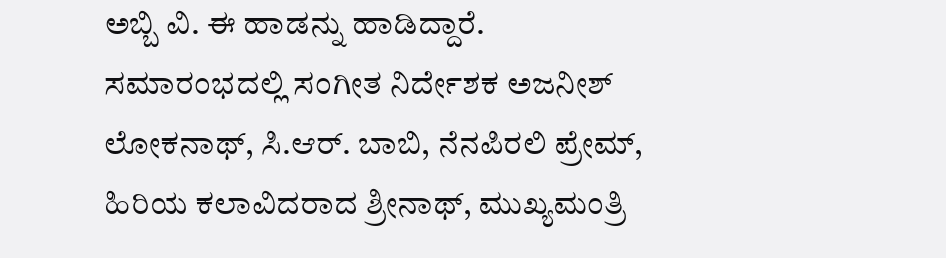ಅಬ್ಬಿ ವಿ. ಈ ಹಾಡನ್ನು ಹಾಡಿದ್ದಾರೆ.
ಸಮಾರಂಭದಲ್ಲಿ ಸಂಗೀತ ನಿರ್ದೇಶಕ ಅಜನೀಶ್ ಲೋಕನಾಥ್, ಸಿ.ಆರ್. ಬಾಬಿ, ನೆನಪಿರಲಿ ಪ್ರೇಮ್, ಹಿರಿಯ ಕಲಾವಿದರಾದ ಶ್ರೀನಾಥ್, ಮುಖ್ಯಮಂತ್ರಿ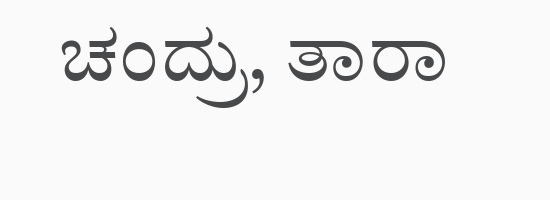ಚಂದ್ರು, ತಾರಾ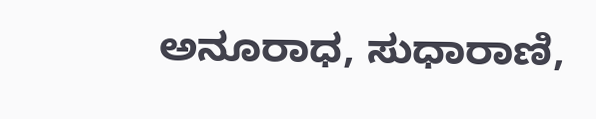ಅನೂರಾಧ, ಸುಧಾರಾಣಿ,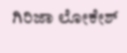ಗಿರಿಜಾ ಲೋಕೇಶ್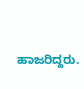ಹಾಜರಿದ್ದರು.